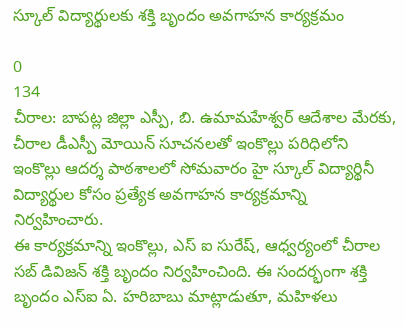స్కూల్ విద్యార్థులకు శక్తి బృందం అవగాహన కార్యక్రమం

0
134
చీరాల: బాపట్ల జిల్లా ఎస్పీ, బి. ఉమామహేశ్వర్ ఆదేశాల మేరకు, చీరాల డీఎస్పీ మోయిన్ సూచనలతో ఇంకొల్లు పరిధిలోని ఇంకొల్లు ఆదర్శ పాఠశాలలో సోమవారం హై స్కూల్ విద్యార్థినీ విద్యార్థుల కోసం ప్రత్యేక అవగాహన కార్యక్రమాన్ని నిర్వహించారు.
ఈ కార్యక్రమాన్ని ఇంకొల్లు, ఎస్ ఐ సురేష్, ఆధ్వర్యంలో చీరాల సబ్ డివిజన్ శక్తి బృందం నిర్వహించింది. ఈ సందర్భంగా శక్తి బృందం ఎస్ఐ ఏ. హరిబాబు మాట్లాడుతూ, మహిళలు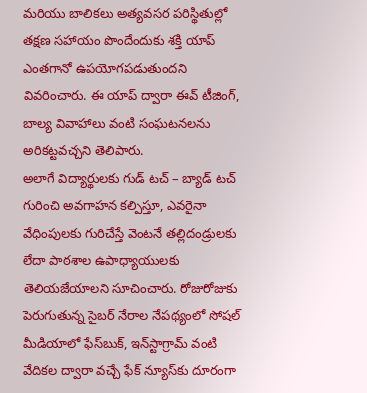మరియు బాలికలు అత్యవసర పరిస్థితుల్లో తక్షణ సహాయం పొందేందుకు శక్తి యాప్ ఎంతగానో ఉపయోగపడుతుందని వివరించారు. ఈ యాప్ ద్వారా ఈవ్ టీజింగ్, బాల్య వివాహాలు వంటి సంఘటనలను అరికట్టవచ్చని తెలిపారు.
అలాగే విద్యార్థులకు గుడ్ టచ్ – బ్యాడ్ టచ్ గురించి అవగాహన కల్పిస్తూ, ఎవరైనా వేధింపులకు గురిచేస్తే వెంటనే తల్లిదండ్రులకు లేదా పాఠశాల ఉపాధ్యాయులకు తెలియజేయాలని సూచించారు. రోజురోజుకు పెరుగుతున్న సైబర్ నేరాల నేపథ్యంలో సోషల్ మీడియాలో ఫేస్‌బుక్, ఇన్‌స్టాగ్రామ్ వంటి వేదికల ద్వారా వచ్చే ఫేక్ న్యూస్‌కు దూరంగా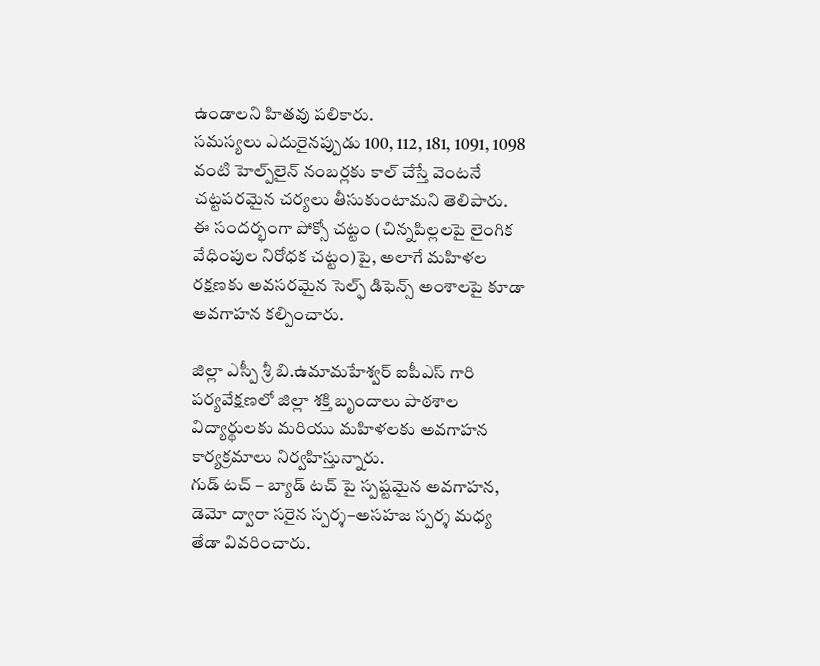ఉండాలని హితవు పలికారు.
సమస్యలు ఎదురైనప్పుడు 100, 112, 181, 1091, 1098 వంటి హెల్ప్‌లైన్ నంబర్లకు కాల్ చేస్తే వెంటనే చట్టపరమైన చర్యలు తీసుకుంటామని తెలిపారు. ఈ సందర్భంగా పోక్సో చట్టం (చిన్నపిల్లలపై లైంగిక వేధింపుల నిరోధక చట్టం)పై, అలాగే మహిళల రక్షణకు అవసరమైన సెల్ఫ్ డిఫెన్స్ అంశాలపై కూడా అవగాహన కల్పించారు.

జిల్లా ఎస్పీ శ్రీ బి.ఉమామహేశ్వర్ ఐపీఎస్ గారి పర్యవేక్షణలో జిల్లా శక్తి బృందాలు పాఠశాల విద్యార్థులకు మరియు మహిళలకు అవగాహన కార్యక్రమాలు నిర్వహిస్తున్నారు.
గుడ్ టచ్ – బ్యాడ్ టచ్ పై స్పష్టమైన అవగాహన, డెమో ద్వారా సరైన స్పర్శ–అసహజ స్పర్శ మధ్య తేడా వివరించారు.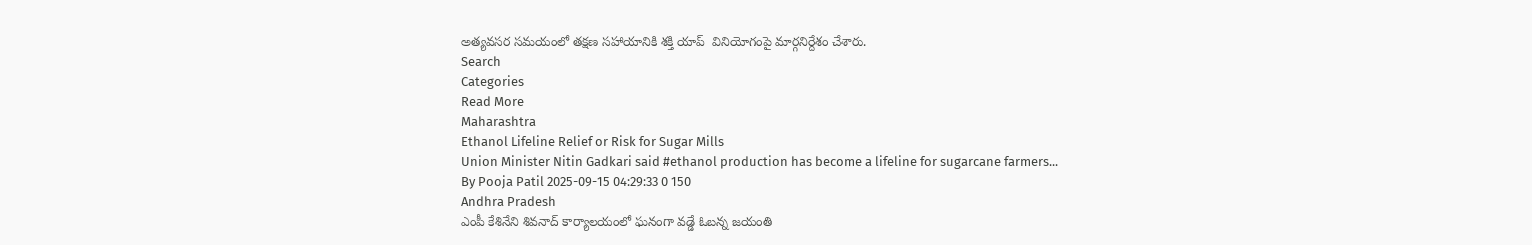అత్యవసర సమయంలో తక్షణ సహాయానికి శక్తి యాప్  వినియోగంపై మార్గనిర్దేశం చేశారు.
Search
Categories
Read More
Maharashtra
Ethanol Lifeline Relief or Risk for Sugar Mills
Union Minister Nitin Gadkari said #ethanol production has become a lifeline for sugarcane farmers...
By Pooja Patil 2025-09-15 04:29:33 0 150
Andhra Pradesh
ఎంపీ కేశినేని శివనాద్ కార్యాలయంలో ఘనంగా వడ్డే ఓబన్న జయంతి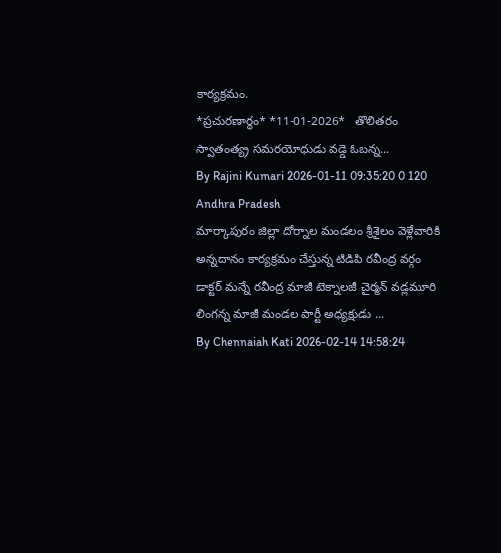కార్యక్రమం.
*ప్ర‌చుర‌ణార్థం* *11-01-2026*   తొలితరం స్వాతంత్య్ర సమరయోధుడు వడ్డె ఓబన్న...
By Rajini Kumari 2026-01-11 09:35:20 0 120
Andhra Pradesh
మార్కాపురం జిల్లా దోర్నాల మండలం శ్రీశైలం వెళ్లేవారికి అన్నదానం కార్యక్రమం చేస్తున్న టిడిపి రవీంద్ర వర్గం
డాక్టర్ మన్నే రవీంద్ర మాజీ టెక్నాలజీ చైర్మన్ వడ్లమూరి లింగన్న మాజీ మండల పార్టీ అధ్యక్షుడు ...
By Chennaiah Kati 2026-02-14 14:58:24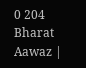0 204
Bharat Aawaz |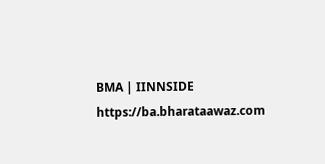BMA | IINNSIDE https://ba.bharataawaz.com